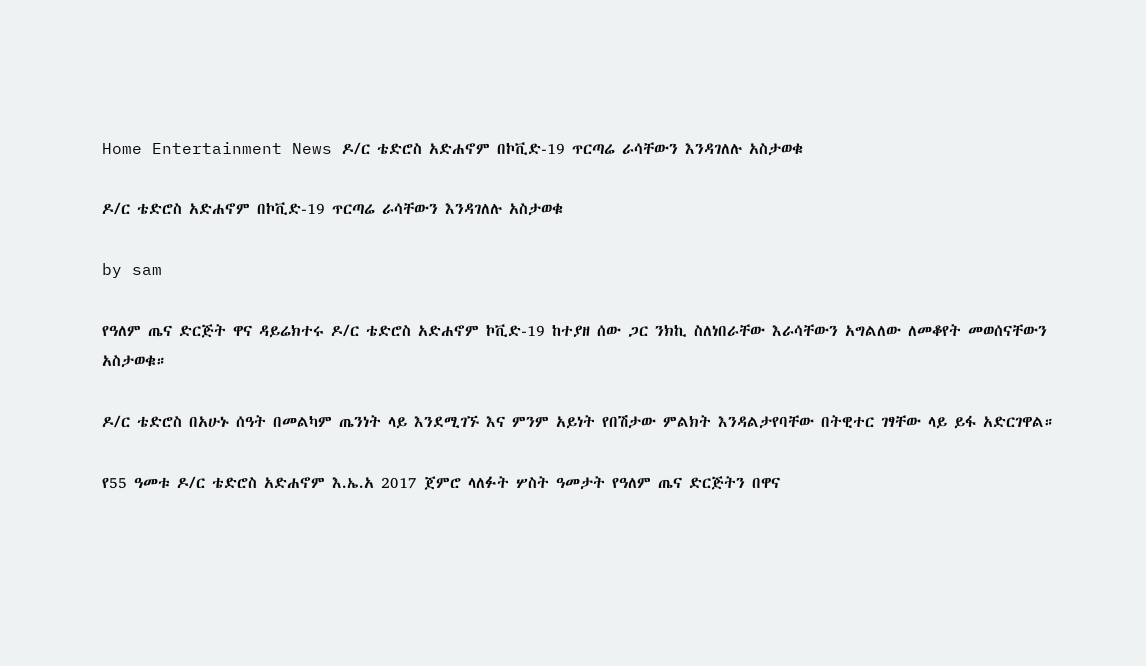Home Entertainment News ዶ/ር ቴድሮስ አድሐኖም በኮቪድ-19 ጥርጣሬ ራሳቸውን እንዳገለሉ አስታወቁ

ዶ/ር ቴድሮስ አድሐኖም በኮቪድ-19 ጥርጣሬ ራሳቸውን እንዳገለሉ አስታወቁ

by sam

የዓለም ጤና ድርጅት ዋና ዳይሬክተሩ ዶ/ር ቴድሮስ አድሐኖም ኮቪድ-19 ከተያዘ ሰው ጋር ንክኪ ስለነበራቸው እራሳቸውን አግልለው ለመቆየት መወሰናቸውን አስታወቁ።

ዶ/ር ቴድሮስ በአሁኑ ሰዓት በመልካም ጤንነት ላይ እንደሚገኙ እና ምንም አይነት የበሽታው ምልክት እንዳልታየባቸው በትዊተር ገፃቸው ላይ ይፋ አድርገዋል።

የ55 ዓመቱ ዶ/ር ቴድሮስ አድሐኖም እ.ኤ.አ 2017 ጀምሮ ላለፉት ሦስት ዓመታት የዓለም ጤና ድርጅትን በዋና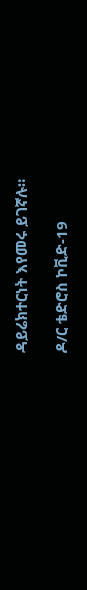ዳይሬክተርነት እየመሩ ይገኛሉ።

ዶ/ር ቴድሮስ ኮቪድ-19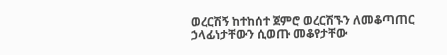ወረርሽኝ ከተከሰተ ጀምሮ ወረርሽኙን ለመቆጣጠር ኃላፊነታቸውን ሲወጡ መቆየታቸው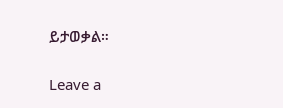ይታወቃል።

Leave a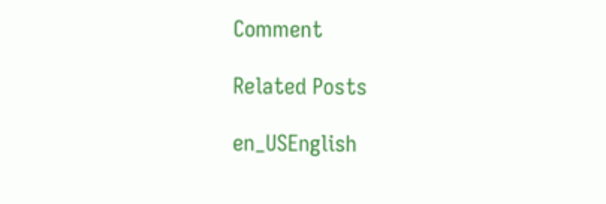Comment

Related Posts

en_USEnglish